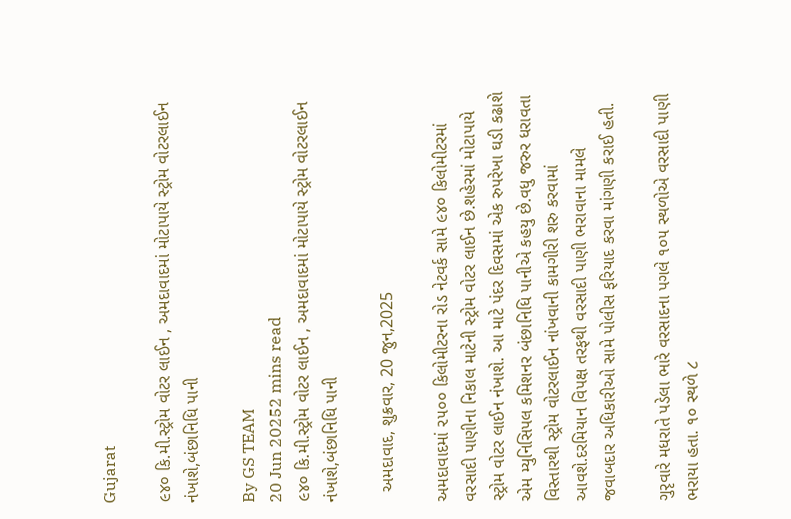Gujarat

૯૪૦ કિ.મી.સ્ટ્રોમ વોટર લાઈન , અમદાવાદમાં મોટાપાયે સ્ટ્રોમ વોટરલાઈન નંખાશે,બંછાનિધિ પાની

By GS TEAM
20 Jun 20252 mins read
૯૪૦ કિ.મી.સ્ટ્રોમ વોટર લાઈન , અમદાવાદમાં મોટાપાયે સ્ટ્રોમ વોટરલાઈન નંખાશે,બંછાનિધિ પાની

  અમદાવાદ, શુક્રવાર, 20 જુન,2025

અમદાવાદમાં ૨૫૦૦ કિલોમીટરના રોડ નેટવર્ક સામે ૯૪૦ કિલોમીટરમાં વરસાદી પાણીના નિકાલ માટેની સ્ટ્રોમ વોટર લાઈન છે.શહેરમાં મોટાપાયે સ્ટ્રોમ વોટર લાઈન નંખાશે. આ માટે પંદર દિવસમાં એક રુપરેખા ઘડી કઢાશે એમ મ્યુનિસિપલ કમિશનર બંછાનિધિ પાનીએ કહયુ છે.વધુ જરુર ધરાવતા વિસ્તારથી સ્ટ્રોમ વોટરલાઈન નાંખવાની કામગીરી શરુ કરવામાં આવશે.દરમિયાન વિપક્ષ તરફથી વરસાદી પાણી ભરાવાના મામલે જવાબદાર અધિકારીઓ સામે પોલીસ ફરિયાદ કરવા માંગણી કરાઈ હતી.

ગુરૃવારે મધરાતે પડેલા ભારે વરસાદના પગલે ૧૦૫ સ્થળોએ વરસાદી પાણી ભરાયા હતા. ૧૦ સ્થળે ૮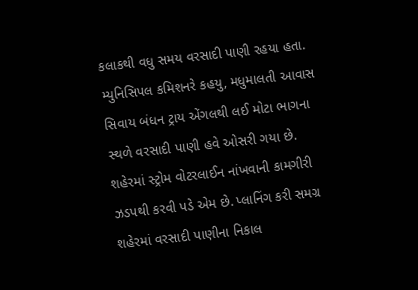કલાકથી વધુ સમય વરસાદી પાણી રહયા હતા. મ્યુનિસિપલ કમિશનરે કહયુ, મધુમાલતી આવાસ સિવાય બંધન ટ્રાય એંગલથી લઈ મોટા ભાગના સ્થળે વરસાદી પાણી હવે ઓસરી ગયા છે. શહેરમાં સ્ટ્રોમ વોટરલાઈન નાંખવાની કામગીરી ઝડપથી કરવી પડે એમ છે. પ્લાનિંગ કરી સમગ્ર શહેરમાં વરસાદી પાણીના નિકાલ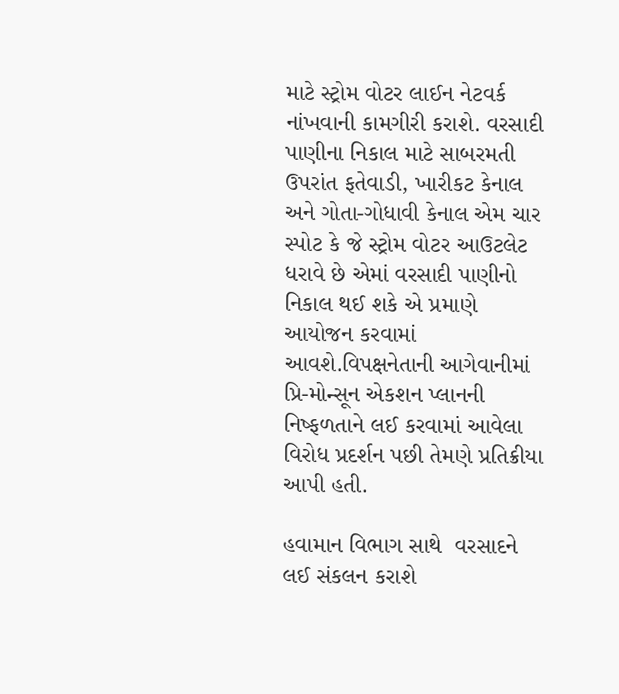માટે સ્ટ્રોમ વોટર લાઈન નેટવર્ક નાંખવાની કામગીરી કરાશે. વરસાદી પાણીના નિકાલ માટે સાબરમતી ઉપરાંત ફતેવાડી, ખારીકટ કેનાલ અને ગોતા-ગોધાવી કેનાલ એમ ચાર સ્પોટ કે જે સ્ટ્રોમ વોટર આઉટલેટ ધરાવે છે એમાં વરસાદી પાણીનો નિકાલ થઈ શકે એ પ્રમાણે આયોજન કરવામાં આવશે.વિપક્ષનેતાની આગેવાનીમાં પ્રિ-મોન્સૂન એકશન પ્લાનની નિષ્ફળતાને લઈ કરવામાં આવેલા વિરોધ પ્રદર્શન પછી તેમણે પ્રતિક્રીયા આપી હતી.

હવામાન વિભાગ સાથે  વરસાદને લઈ સંકલન કરાશે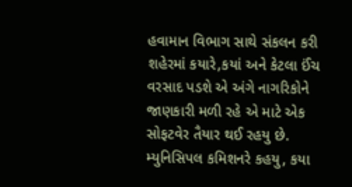હવામાન વિભાગ સાથે સંકલન કરી શહેરમાં કયારે,કયાં અને કેટલા ઈંચ વરસાદ પડશે એ અંગે નાગરિકોને જાણકારી મળી રહે એ માટે એક સોફટવેર તૈયાર થઈ રહયુ છે. મ્યુનિસિપલ કમિશનરે કહયુ, કયા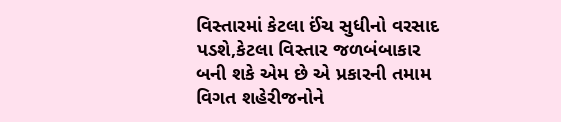વિસ્તારમાં કેટલા ઈંચ સુધીનો વરસાદ પડશે,કેટલા વિસ્તાર જળબંબાકાર બની શકે એમ છે એ પ્રકારની તમામ વિગત શહેરીજનોને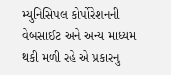મ્યુનિસિપલ કોર્પોરેશનની વેબસાઈટ અને અન્ય માધ્યમ થકી મળી રહે એ પ્રકારનુ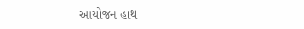આયોજન હાથ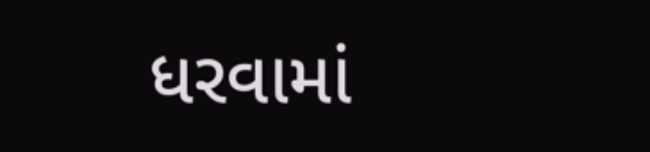ધરવામાં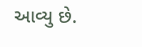આવ્યુ છે.